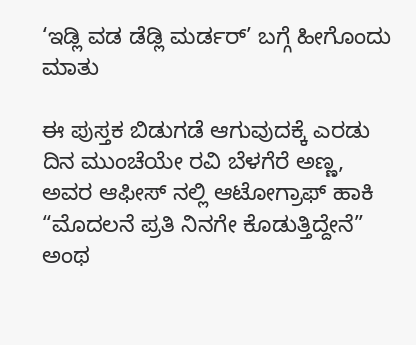‘ಇಡ್ಲಿ ವಡ ಡೆಡ್ಲಿ ಮರ್ಡರ್’ ಬಗ್ಗೆ ಹೀಗೊಂದು ಮಾತು

ಈ ಪುಸ್ತಕ ಬಿಡುಗಡೆ ಆಗುವುದಕ್ಕೆ ಎರಡು ದಿನ ಮುಂಚೆಯೇ ರವಿ ಬೆಳಗೆರೆ ಅಣ್ಣ, ಅವರ ಆಫೀಸ್ ನಲ್ಲಿ ಆಟೋಗ್ರಾಫ್ ಹಾಕಿ “ಮೊದಲನೆ ಪ್ರತಿ ನಿನಗೇ ಕೊಡುತ್ತಿದ್ದೇನೆ” ಅಂಥ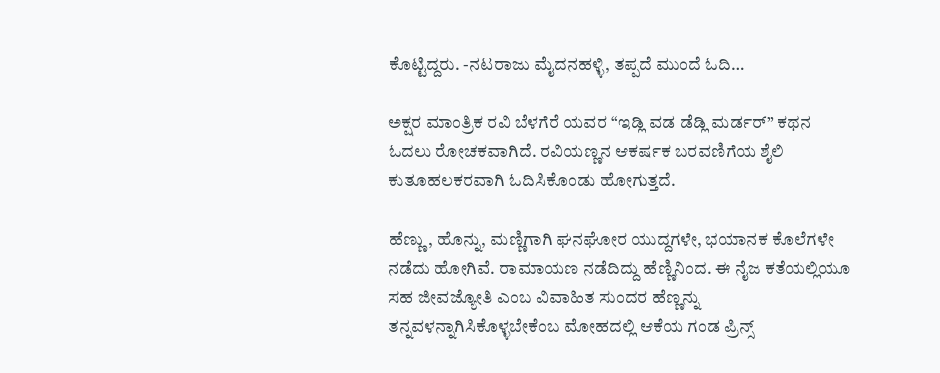ಕೊಟ್ಟಿದ್ದರು. -ನಟರಾಜು ಮೈದನಹಳ್ಳಿ, ತಪ್ಪದೆ ಮುಂದೆ ಓದಿ…

ಅಕ್ಷರ ಮಾಂತ್ರಿಕ ರವಿ ಬೆಳಗೆರೆ ಯವರ “ಇಡ್ಲಿ ವಡ ಡೆಡ್ಲಿ ಮರ್ಡರ್” ಕಥನ ಓದಲು ರೋಚಕವಾಗಿದೆ. ರವಿಯಣ್ಣನ ಆಕರ್ಷಕ ಬರವಣಿಗೆಯ ಶೈಲಿ ಕುತೂಹಲಕರವಾಗಿ ಓದಿಸಿಕೊಂಡು ಹೋಗುತ್ತದೆ.

ಹೆಣ್ಣು, ಹೊನ್ನು, ಮಣ್ಣಿಗಾಗಿ ಘನಘೋರ ಯುದ್ದಗಳೇ, ಭಯಾನಕ ಕೊಲೆಗಳೇ ನಡೆದು ಹೋಗಿವೆ. ರಾಮಾಯಣ ನಡೆದಿದ್ದು ಹೆಣ್ಣಿನಿಂದ. ಈ ನೈಜ ಕತೆಯಲ್ಲಿಯೂ ಸಹ ಜೀವಜ್ಯೋತಿ ಎಂಬ ವಿವಾಹಿತ ಸುಂದರ ಹೆಣ್ಣನ್ನು ತನ್ನವಳನ್ನಾಗಿಸಿಕೊಳ್ಳಬೇಕೆಂಬ ಮೋಹದಲ್ಲಿ ಆಕೆಯ ಗಂಡ ಪ್ರಿನ್ಸ್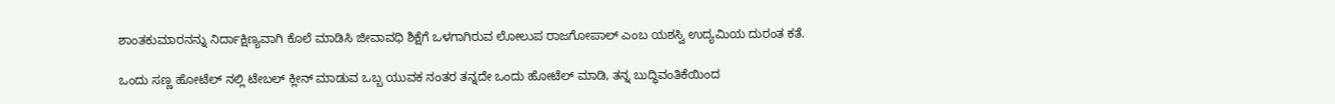ಶಾಂತಕುಮಾರನನ್ನು ನಿರ್ದಾಕ್ಷಿಣ್ಯವಾಗಿ ಕೊಲೆ ಮಾಡಿಸಿ ಜೀವಾವಧಿ ಶಿಕ್ಷೆಗೆ ಒಳಗಾಗಿರುವ ಲೋಲುಪ ರಾಜಗೋಪಾಲ್ ಎಂಬ ಯಶಸ್ವಿ ಉದ್ಯಮಿಯ ದುರಂತ ಕತೆ.

ಒಂದು ಸಣ್ಣ ಹೋಟೆಲ್ ನಲ್ಲಿ ಟೇಬಲ್ ಕ್ಲೀನ್ ಮಾಡುವ ಒಬ್ಬ ಯುವಕ ನಂತರ ತನ್ನದೇ ಒಂದು ಹೋಟೆಲ್ ಮಾಡಿ, ತನ್ನ ಬುದ್ಧಿವಂತಿಕೆಯಿಂದ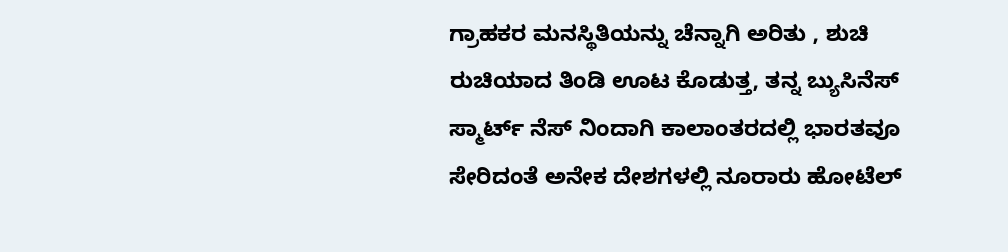ಗ್ರಾಹಕರ ಮನಸ್ಥಿತಿಯನ್ನು ಚೆನ್ನಾಗಿ ಅರಿತು , ಶುಚಿ ರುಚಿಯಾದ ತಿಂಡಿ ಊಟ ಕೊಡುತ್ತ, ತನ್ನ ಬ್ಯುಸಿನೆಸ್ ಸ್ಮಾರ್ಟ್ ನೆಸ್ ನಿಂದಾಗಿ ಕಾಲಾಂತರದಲ್ಲಿ ಭಾರತವೂ ಸೇರಿದಂತೆ ಅನೇಕ ದೇಶಗಳಲ್ಲಿ ನೂರಾರು ಹೋಟೆಲ್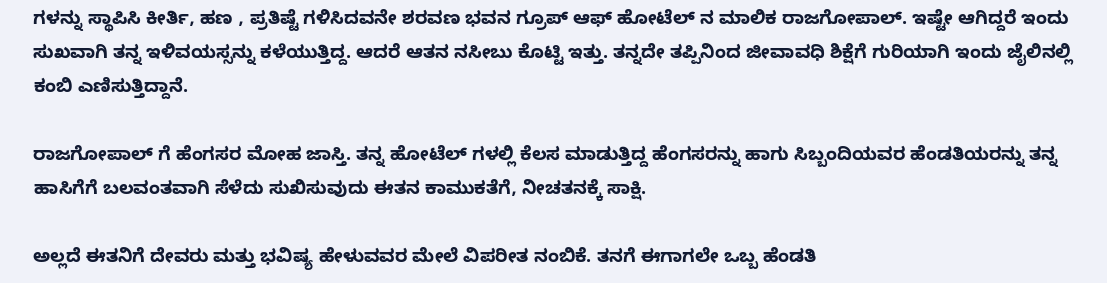ಗಳನ್ನು ಸ್ಥಾಪಿಸಿ ಕೀರ್ತಿ, ಹಣ , ಪ್ರತಿಷ್ಟೆ ಗಳಿಸಿದವನೇ ಶರವಣ ಭವನ ಗ್ರೂಪ್ ಆಫ್ ಹೋಟೆಲ್ ನ ಮಾಲಿಕ ರಾಜಗೋಪಾಲ್. ಇಷ್ಟೇ ಆಗಿದ್ದರೆ ಇಂದು ಸುಖವಾಗಿ ತನ್ನ ಇಳಿವಯಸ್ಸನ್ನು ಕಳೆಯುತ್ತಿದ್ದ. ಆದರೆ ಆತನ ನಸೀಬು ಕೊಟ್ಟಿ ಇತ್ತು. ತನ್ನದೇ ತಪ್ಪಿನಿಂದ ಜೀವಾವಧಿ ಶಿಕ್ಷೆಗೆ ಗುರಿಯಾಗಿ ಇಂದು ಜೈಲಿನಲ್ಲಿ ಕಂಬಿ ಎಣಿಸುತ್ತಿದ್ದಾನೆ.

ರಾಜಗೋಪಾಲ್ ಗೆ ಹೆಂಗಸರ ಮೋಹ ಜಾಸ್ತಿ. ತನ್ನ ಹೋಟೆಲ್ ಗಳಲ್ಲಿ ಕೆಲಸ ಮಾಡುತ್ತಿದ್ದ ಹೆಂಗಸರನ್ನು ಹಾಗು ಸಿಬ್ಬಂದಿಯವರ ಹೆಂಡತಿಯರನ್ನು ತನ್ನ ಹಾಸಿಗೆಗೆ ಬಲವಂತವಾಗಿ ಸೆಳೆದು ಸುಖಿಸುವುದು ಈತನ ಕಾಮುಕತೆಗೆ, ನೀಚತನಕ್ಕೆ ಸಾಕ್ಷಿ.

ಅಲ್ಲದೆ ಈತನಿಗೆ ದೇವರು ಮತ್ತು ಭವಿಷ್ಯ ಹೇಳುವವರ ಮೇಲೆ ವಿಪರೀತ ನಂಬಿಕೆ. ತನಗೆ ಈಗಾಗಲೇ ಒಬ್ಬ ಹೆಂಡತಿ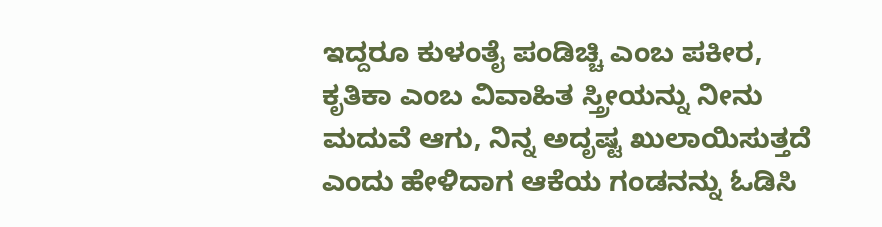ಇದ್ದರೂ ಕುಳಂತೈ ಪಂಡಿಚ್ಚಿ ಎಂಬ ಪಕೀರ, ಕೃತಿಕಾ ಎಂಬ ವಿವಾಹಿತ ಸ್ತ್ರೀಯನ್ನು ನೀನು ಮದುವೆ ಆಗು, ನಿನ್ನ ಅದೃಷ್ಟ ಖುಲಾಯಿಸುತ್ತದೆ ಎಂದು ಹೇಳಿದಾಗ ಆಕೆಯ ಗಂಡನನ್ನು ಓಡಿಸಿ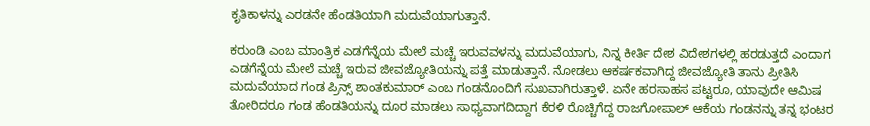ಕೃತಿಕಾಳನ್ನು ಎರಡನೇ ಹೆಂಡತಿಯಾಗಿ ಮದುವೆಯಾಗುತ್ತಾನೆ.

ಕರುಂಡಿ ಎಂಬ ಮಾಂತ್ರಿಕ ಎಡಗೆನ್ನೆಯ ಮೇಲೆ ಮಚ್ಚೆ ಇರುವವಳನ್ನು ಮದುವೆಯಾಗು, ನಿನ್ನ ಕೀರ್ತಿ ದೇಶ ವಿದೇಶಗಳಲ್ಲಿ ಹರಡುತ್ತದೆ ಎಂದಾಗ ಎಡಗೆನ್ನೆಯ ಮೇಲೆ ಮಚ್ಚೆ ಇರುವ ಜೀವಜ್ಯೋತಿಯನ್ನು ಪತ್ತೆ ಮಾಡುತ್ತಾನೆ. ನೋಡಲು ಆಕರ್ಷಕವಾಗಿದ್ದ ಜೀವಜ್ಯೋತಿ ತಾನು ಪ್ರೀತಿಸಿ ಮದುವೆಯಾದ ಗಂಡ ಪ್ರಿನ್ಸ್ ಶಾಂತಕುಮಾರ್ ಎಂಬ ಗಂಡನೊಂದಿಗೆ ಸುಖವಾಗಿರುತ್ತಾಳೆ. ಏನೇ ಹರಸಾಹಸ ಪಟ್ಟರೂ, ಯಾವುದೇ ಆಮಿಷ ತೋರಿದರೂ ಗಂಡ ಹೆಂಡತಿಯನ್ನು ದೂರ ಮಾಡಲು ಸಾಧ್ಯವಾಗದಿದ್ದಾಗ ಕೆರಳಿ ರೊಚ್ಚಿಗೆದ್ದ ರಾಜಗೋಪಾಲ್ ಆಕೆಯ ಗಂಡನನ್ನು ತನ್ನ ಭಂಟರ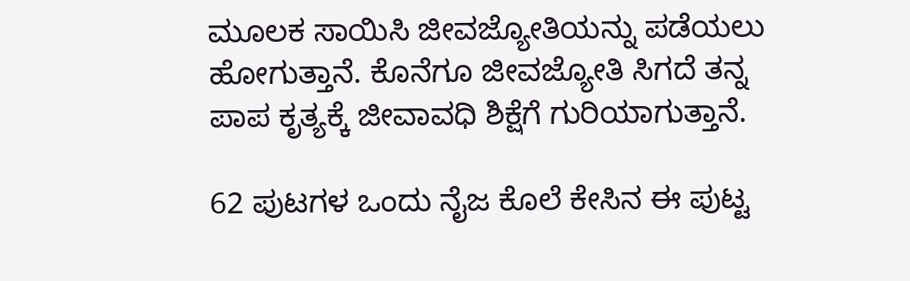ಮೂಲಕ ಸಾಯಿಸಿ ಜೀವಜ್ಯೋತಿಯನ್ನು ಪಡೆಯಲು ಹೋಗುತ್ತಾನೆ. ಕೊನೆಗೂ ಜೀವಜ್ಯೋತಿ ಸಿಗದೆ ತನ್ನ ಪಾಪ ಕೃತ್ಯಕ್ಕೆ ಜೀವಾವಧಿ ಶಿಕ್ಷೆಗೆ ಗುರಿಯಾಗುತ್ತಾನೆ.

62 ಪುಟಗಳ ಒಂದು ನೈಜ ಕೊಲೆ ಕೇಸಿನ ಈ ಪುಟ್ಟ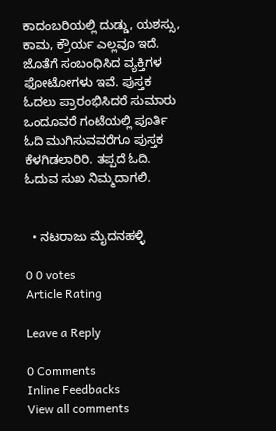ಕಾದಂಬರಿಯಲ್ಲಿ ದುಡ್ಡು, ಯಶಸ್ಸು, ಕಾಮ, ಕ್ರೌರ್ಯ ಎಲ್ಲವೂ ಇದೆ. ಜೊತೆಗೆ ಸಂಬಂಧಿಸಿದ ವ್ಯಕ್ತಿಗಳ ಫೋಟೋಗಳು ಇವೆ. ಪುಸ್ತಕ ಓದಲು ಪ್ರಾರಂಭಿಸಿದರೆ ಸುಮಾರು ಒಂದೂವರೆ ಗಂಟೆಯಲ್ಲಿ ಪೂರ್ತಿ ಓದಿ ಮುಗಿಸುವವರೆಗೂ ಪುಸ್ತಕ ಕೆಳಗಿಡಲಾರಿರಿ. ತಪ್ಪದೆ ಓದಿ. ಓದುವ ಸುಖ ನಿಮ್ಮದಾಗಲಿ.


  • ನಟರಾಜು ಮೈದನಹಳ್ಳಿ

0 0 votes
Article Rating

Leave a Reply

0 Comments
Inline Feedbacks
View all comments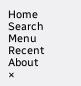Home
Search
Menu
Recent
About
×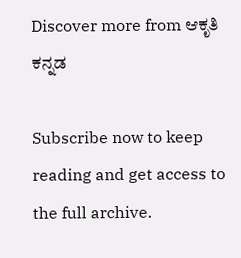Discover more from ಆಕೃತಿ ಕನ್ನಡ

Subscribe now to keep reading and get access to the full archive.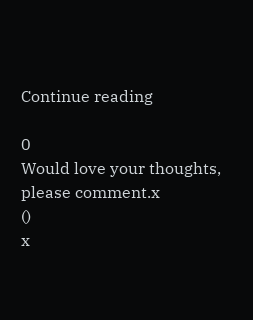Continue reading

0
Would love your thoughts, please comment.x
()
x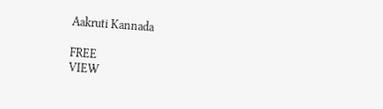Aakruti Kannada

FREE
VIEW